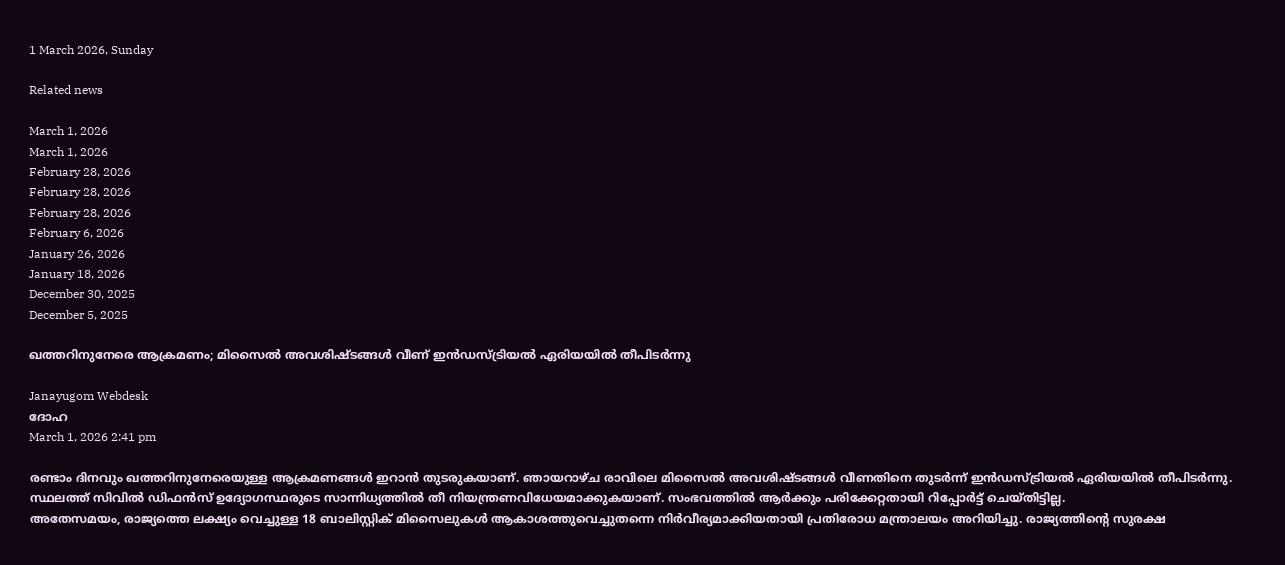1 March 2026, Sunday

Related news

March 1, 2026
March 1, 2026
February 28, 2026
February 28, 2026
February 28, 2026
February 6, 2026
January 26, 2026
January 18, 2026
December 30, 2025
December 5, 2025

ഖത്തറിനുനേരെ ആക്രമണം; മിസൈൽ അവശിഷ്ടങ്ങൾ വീണ് ഇൻഡസ്ട്രിയൽ ഏരിയയിൽ തീപിടർന്നു

Janayugom Webdesk
ദോഹ
March 1, 2026 2:41 pm

രണ്ടാം ദിനവും ഖത്തറിനുനേരെയുള്ള ആക്രമണങ്ങൾ ഇറാന്‍ തുടരുകയാണ്. ഞായറാഴ്ച രാവിലെ മിസൈൽ അവശിഷ്ടങ്ങൾ വീണതിനെ തുടർന്ന് ഇൻഡസ്ട്രിയൽ ഏരിയയിൽ തീപിടർന്നു. സ്ഥലത്ത് സിവിൽ ഡിഫൻസ് ഉദ്യോഗസ്ഥരുടെ സാന്നിധ്യത്തിൽ തീ നിയന്ത്രണവിധേയമാക്കുകയാണ്. സംഭവത്തിൽ ആർക്കും പരിക്കേറ്റതായി റിപ്പോർട്ട് ചെയ്തിട്ടില്ല.
അതേസമയം, രാജ്യത്തെ ലക്ഷ്യം വെച്ചുള്ള 18 ബാലിസ്റ്റിക് മിസൈലുകൾ ആകാശത്തുവെച്ചുതന്നെ നിർവീര്യമാക്കിയതായി പ്രതിരോധ മന്ത്രാലയം അറിയിച്ചു. രാജ്യത്തിന്റെ സുരക്ഷ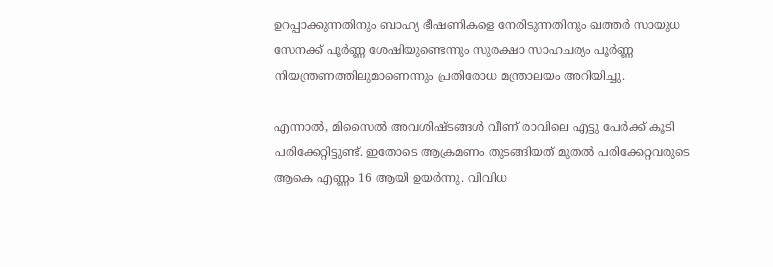ഉറപ്പാക്കുന്നതിനും ബാഹ്യ ഭീഷണികളെ നേരിടുന്നതിനും ഖത്തർ സായുധ സേനക്ക് പൂർണ്ണ ശേഷിയുണ്ടെന്നും സുരക്ഷാ സാഹചര്യം പൂർണ്ണ നിയന്ത്രണത്തിലുമാണെന്നും പ്രതിരോധ മന്ത്രാലയം അറിയിച്ചു.

എന്നാൽ, മിസൈൽ അവശിഷ്ടങ്ങൾ വീണ് രാവിലെ എട്ടു പേർക്ക് കൂടി പരിക്കേറ്റിട്ടുണ്ട്. ഇതോടെ ആക്രമണം തുടങ്ങിയത് മുതൽ പരിക്കേറ്റവരുടെ ആകെ എണ്ണം 16 ആയി ഉയർന്നു. വിവിധ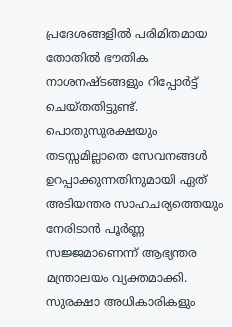പ്രദേശങ്ങളിൽ പരിമിതമായ തോതിൽ ഭൗതിക നാശനഷ്ടങ്ങളും റിപ്പോർട്ട് ചെയ്തതിട്ടുണ്ട്. പൊതുസുരക്ഷയും തടസ്സമില്ലാതെ സേവനങ്ങൾ ഉറപ്പാക്കുന്നതിനുമായി ഏത് അടിയന്തര സാഹചര്യത്തെയും നേരിടാൻ പൂർണ്ണ സജ്ജമാണെന്ന് ആഭ്യന്തര മന്ത്രാലയം വ്യക്തമാക്കി. സുരക്ഷാ അധികാരികളും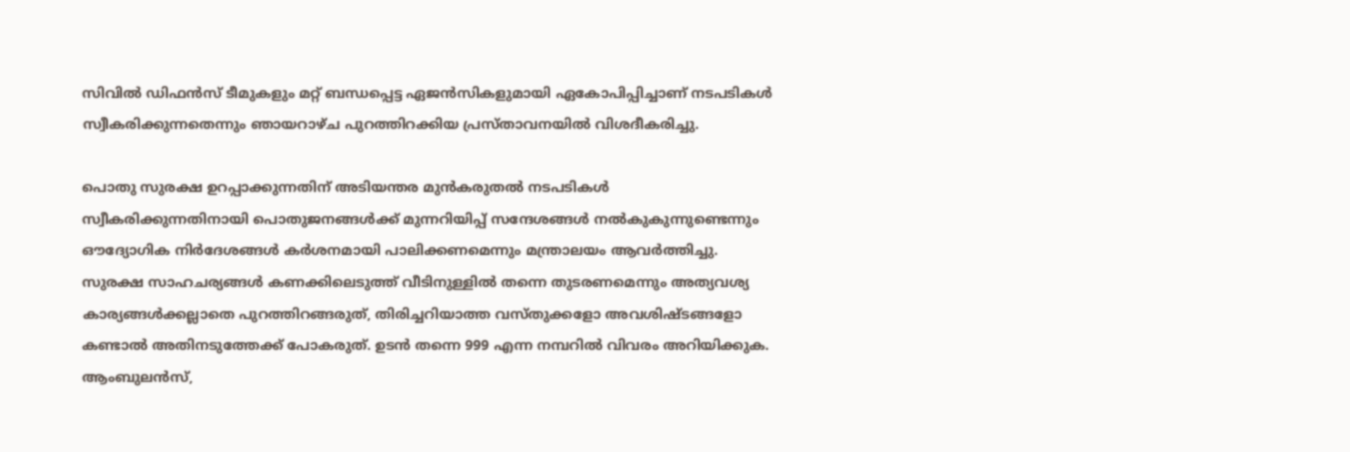സിവിൽ ഡിഫൻസ് ടീമുകളും മറ്റ് ബന്ധപ്പെട്ട ഏജൻസികളുമായി ഏകോപിപ്പിച്ചാണ് നടപടികൾ സ്വീകരിക്കുന്നതെന്നും ഞായറാഴ്ച പുറത്തിറക്കിയ പ്രസ്താവനയിൽ വിശദീകരിച്ചു.

പൊതു സുരക്ഷ ഉറപ്പാക്കുന്നതിന് അടിയന്തര മുൻകരുതൽ നടപടികൾ സ്വീകരിക്കുന്നതിനായി പൊതുജനങ്ങൾക്ക് മുന്നറിയിപ്പ് സന്ദേശങ്ങൾ നൽകുകുന്നുണ്ടെന്നും ഔദ്യോഗിക നിർദേശങ്ങൾ കർശനമായി പാലിക്കണമെന്നും മന്ത്രാലയം ആവർത്തിച്ചു. സുരക്ഷ സാഹചര്യങ്ങൾ കണക്കിലെടുത്ത് വീടിനുള്ളിൽ തന്നെ തുടരണമെന്നും അത്യവശ്യ കാര്യങ്ങൾക്കല്ലാതെ പുറത്തിറങ്ങരുത്, തിരിച്ചറിയാത്ത വസ്തുക്കളോ അവശിഷ്ടങ്ങളോ കണ്ടാൽ അതിനടുത്തേക്ക് പോകരുത്. ഉടൻ തന്നെ 999 എന്ന നമ്പറിൽ വിവരം അറിയിക്കുക. ആംബുലൻസ്,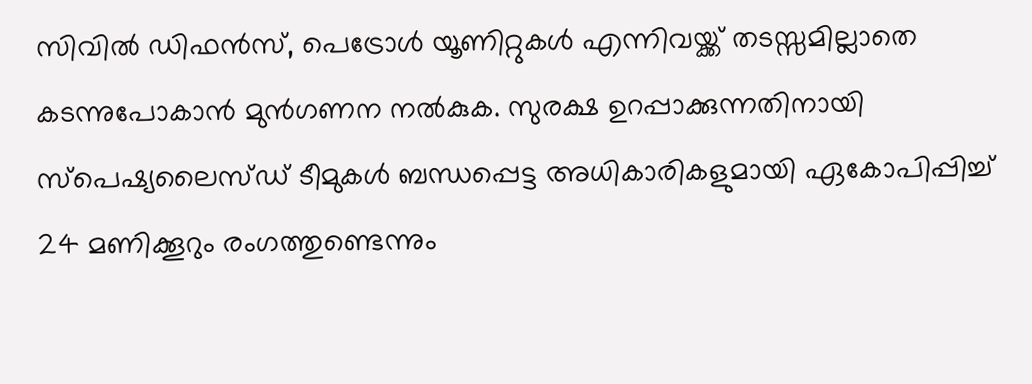സിവിൽ ഡിഫൻസ്, പെട്രോൾ യൂണിറ്റുകൾ എന്നിവയ്ക്ക് തടസ്സമില്ലാതെ കടന്നുപോകാൻ മുൻഗണന നൽകുക. സുരക്ഷ ഉറപ്പാക്കുന്നതിനായി സ്പെഷ്യലൈസ്ഡ് ടീമുകൾ ബന്ധപ്പെട്ട അധികാരികളുമായി ഏകോപിപ്പിച്ച് 24 മണിക്കൂറും രംഗത്തുണ്ടെന്നും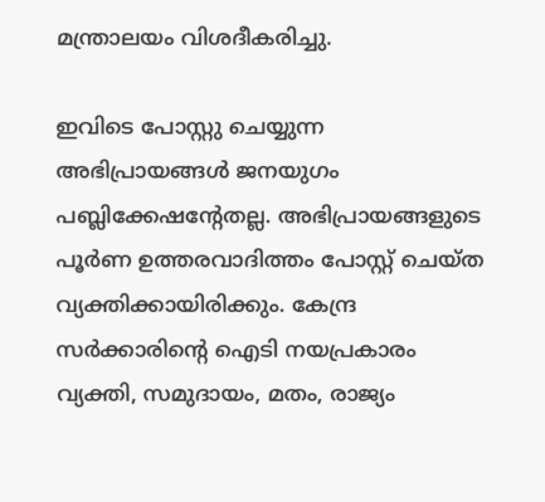മന്ത്രാലയം വിശദീകരിച്ചു.

ഇവിടെ പോസ്റ്റു ചെയ്യുന്ന അഭിപ്രായങ്ങള്‍ ജനയുഗം പബ്ലിക്കേഷന്റേതല്ല. അഭിപ്രായങ്ങളുടെ പൂര്‍ണ ഉത്തരവാദിത്തം പോസ്റ്റ് ചെയ്ത വ്യക്തിക്കായിരിക്കും. കേന്ദ്ര സര്‍ക്കാരിന്റെ ഐടി നയപ്രകാരം വ്യക്തി, സമുദായം, മതം, രാജ്യം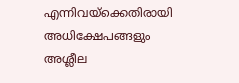എന്നിവയ്‌ക്കെതിരായി അധിക്ഷേപങ്ങളും അശ്ലീല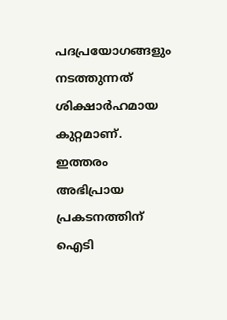പദപ്രയോഗങ്ങളും നടത്തുന്നത് ശിക്ഷാര്‍ഹമായ കുറ്റമാണ്. ഇത്തരം അഭിപ്രായ പ്രകടനത്തിന് ഐടി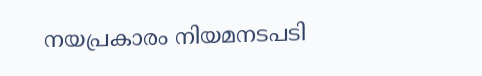നയപ്രകാരം നിയമനടപടി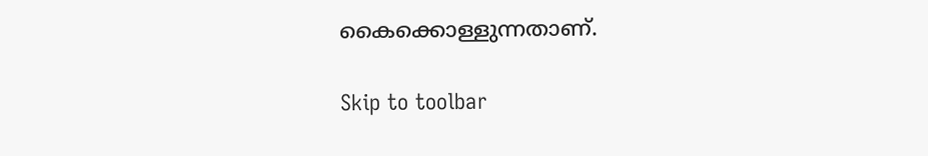കൈക്കൊള്ളുന്നതാണ്.

Skip to toolbar